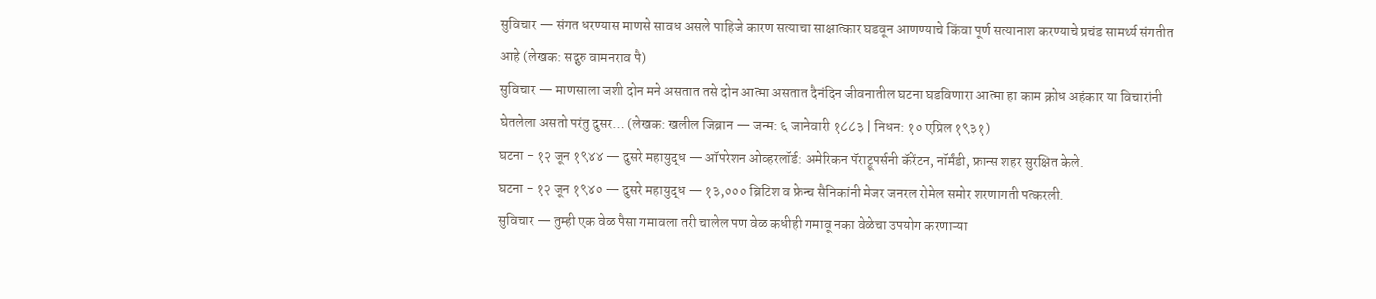सुविचार — संगत धरण्यास माणसे सावध असले पाहिजे कारण सत्याचा साक्षात्कार घडवून आणण्याचे किंवा पूर्ण सत्यानाश करण्याचे प्रचंड सामर्थ्य संगतीत आहे (लेखक: सद्गुरु वामनराव पै)
सुविचार — माणसाला जशी दोन मने असतात तसे दोन आत्मा असतात दैनंदिन जीवनातील घटना घडविणारा आत्मा हा काम क्रोध अहंकार या विचारांनी घेतलेला असतो परंतु दुसर… (लेखक: खलील जिब्रान — जन्म: ६ जानेवारी १८८३ | निधन: १० एप्रिल १९३१)
घटना - १२ जून १९४४ — दुसरे महायुद्ध — ऑपरेशन ओव्हरलॉर्ड: अमेरिकन पॅराट्रूपर्सनी कॅरेंटन, नॉर्मंडी, फ्रान्स शहर सुरक्षित केले.
घटना - १२ जून १९४० — दुसरे महायुद्ध — १३,००० ब्रिटिश व फ्रेन्च सैनिकांनी मेजर जनरल रोमेल समोर शरणागती पत्करली.
सुविचार — तुम्ही एक वेळ पैसा गमावला तरी चालेल पण वेळ कधीही गमावू नका वेळेचा उपयोग करणाऱ्या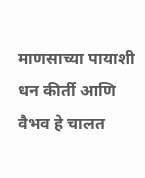माणसाच्या पायाशी धन कीर्ती आणि वैभव हे चालत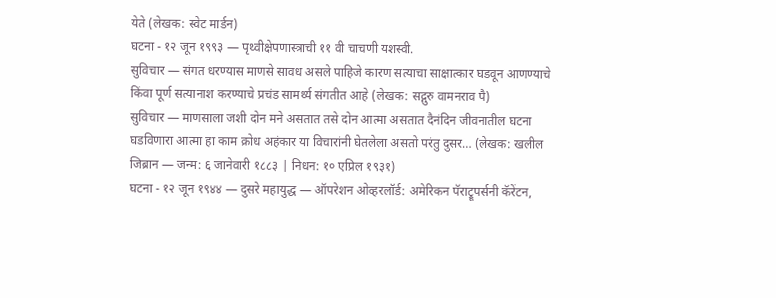येते (लेखक: स्वेट मार्डन)
घटना - १२ जून १९९३ — पृथ्वीक्षेपणास्त्राची ११ वी चाचणी यशस्वी.
सुविचार — संगत धरण्यास माणसे सावध असले पाहिजे कारण सत्याचा साक्षात्कार घडवून आणण्याचे किंवा पूर्ण सत्यानाश करण्याचे प्रचंड सामर्थ्य संगतीत आहे (लेखक: सद्गुरु वामनराव पै)
सुविचार — माणसाला जशी दोन मने असतात तसे दोन आत्मा असतात दैनंदिन जीवनातील घटना घडविणारा आत्मा हा काम क्रोध अहंकार या विचारांनी घेतलेला असतो परंतु दुसर… (लेखक: खलील जिब्रान — जन्म: ६ जानेवारी १८८३ | निधन: १० एप्रिल १९३१)
घटना - १२ जून १९४४ — दुसरे महायुद्ध — ऑपरेशन ओव्हरलॉर्ड: अमेरिकन पॅराट्रूपर्सनी कॅरेंटन,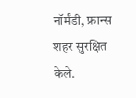नॉर्मंडी, फ्रान्स शहर सुरक्षित केले.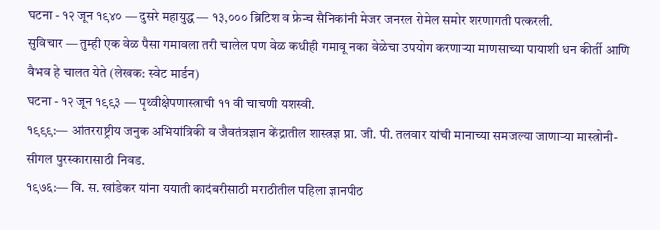घटना - १२ जून १९४० — दुसरे महायुद्ध — १३,००० ब्रिटिश व फ्रेन्च सैनिकांनी मेजर जनरल रोमेल समोर शरणागती पत्करली.
सुविचार — तुम्ही एक वेळ पैसा गमावला तरी चालेल पण वेळ कधीही गमावू नका वेळेचा उपयोग करणाऱ्या माणसाच्या पायाशी धन कीर्ती आणि वैभव हे चालत येते (लेखक: स्वेट मार्डन)
घटना - १२ जून १९९३ — पृथ्वीक्षेपणास्त्राची ११ वी चाचणी यशस्वी.
१९९९:— आंतरराष्ट्रीय जनुक अभियांत्रिकी व जैवतंत्रज्ञान केंद्रातील शास्त्रज्ञ प्रा. जी. पी. तलवार यांची मानाच्या समजल्या जाणाऱ्या मास्त्रोनी-सीगल पुरस्कारासाठी निवड.
१९७६:— वि. स. खांडेकर यांना ययाती कादंबरीसाठी मराठीतील पहिला ज्ञानपीठ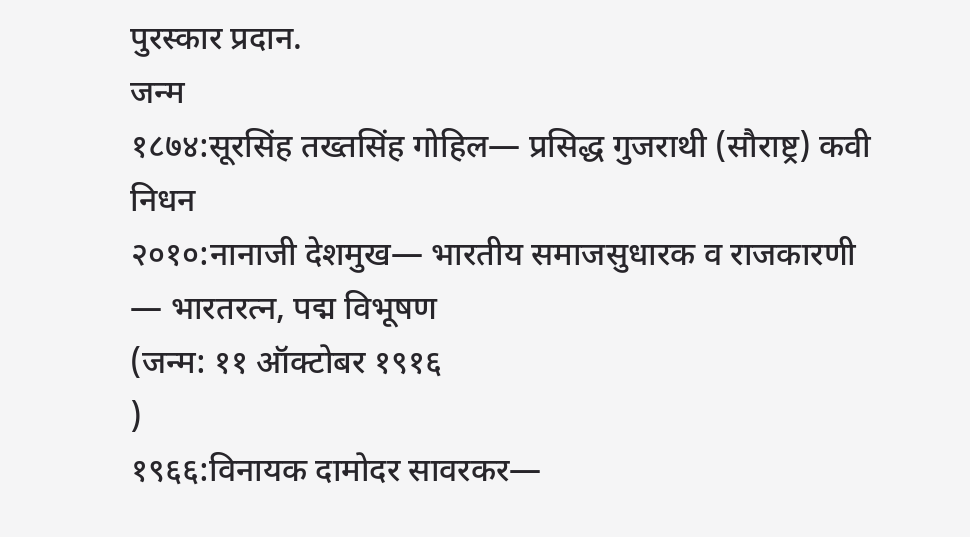पुरस्कार प्रदान.
जन्म
१८७४:सूरसिंह तख्तसिंह गोहिल— प्रसिद्ध गुजराथी (सौराष्ट्र) कवी
निधन
२०१०:नानाजी देशमुख— भारतीय समाजसुधारक व राजकारणी — भारतरत्न, पद्म विभूषण
(जन्म: ११ ऑक्टोबर १९१६
)
१९६६:विनायक दामोदर सावरकर—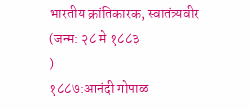भारतीय क्रांतिकारक, स्वातंत्र्यवीर
(जन्म: २८ मे १८८३
)
१८८७:आनंदी गोपाळ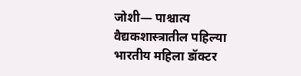जोशी— पाश्चात्य वैद्यकशास्त्रातील पहिल्या भारतीय महिला डॉक्टर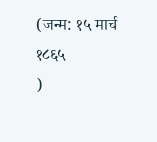(जन्म: १५ मार्च १८६५
)